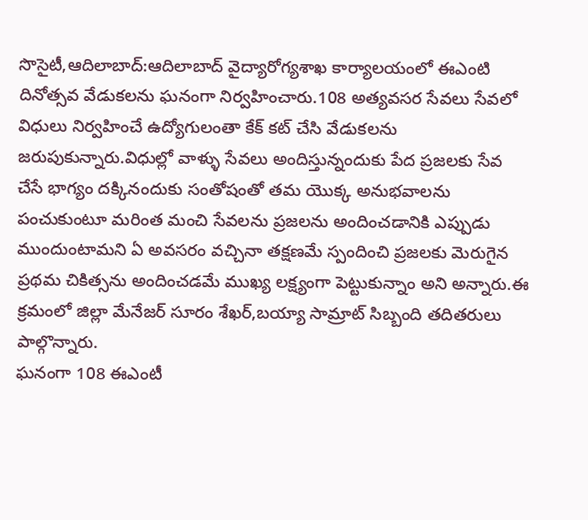సొసైటీ,ఆదిలాబాద్:ఆదిలాబాద్ వైద్యారోగ్యశాఖ కార్యాలయంలో ఈఎంటి దినోత్సవ వేడుకలను ఘనంగా నిర్వహించారు.108 అత్యవసర సేవలు సేవలో విధులు నిర్వహించే ఉద్యోగులంతా కేక్ కట్ చేసి వేడుకలను జరుపుకున్నారు.విధుల్లో వాళ్ళు సేవలు అందిస్తున్నందుకు పేద ప్రజలకు సేవ చేసే భాగ్యం దక్కినందుకు సంతోషంతో తమ యొక్క అనుభవాలను పంచుకుంటూ మరింత మంచి సేవలను ప్రజలను అందించడానికి ఎప్పుడు ముందుంటామని ఏ అవసరం వచ్చినా తక్షణమే స్పందించి ప్రజలకు మెరుగైన ప్రథమ చికిత్సను అందించడమే ముఖ్య లక్ష్యంగా పెట్టుకున్నాం అని అన్నారు.ఈ క్రమంలో జిల్లా మేనేజర్ సూరం శేఖర్,బయ్యా సామ్రాట్ సిబ్బంది తదితరులు పాల్గొన్నారు.
ఘనంగా 108 ఈఎంటీ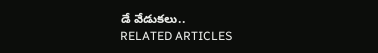డే వేడుకలు..
RELATED ARTICLES